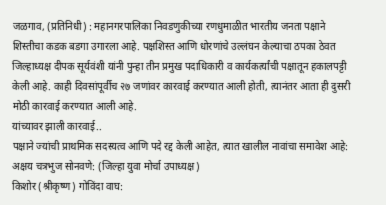जळगाव, (प्रतिनिधी) : महानगरपालिका निवडणुकीच्या रणधुमाळीत भारतीय जनता पक्षाने शिस्तीचा कडक बडगा उगारला आहे. पक्षशिस्त आणि धोरणांचे उल्लंघन केल्याचा ठपका ठेवत जिल्हाध्यक्ष दीपक सूर्यवंशी यांनी पुन्हा तीन प्रमुख पदाधिकारी व कार्यकर्त्यांची पक्षातून हकालपट्टी केली आहे. काही दिवसांपूर्वीच २७ जणांवर कारवाई करण्यात आली होती, त्यानंतर आता ही दुसरी मोठी कारवाई करण्यात आली आहे.
यांच्यावर झाली कारवाई..
पक्षाने ज्यांची प्राथमिक सदस्यत्व आणि पदे रद्द केली आहेत, त्यात खालील नावांचा समावेश आहे:
अक्षय चत्रभुज सोनवणे: (जिल्हा युवा मोर्चा उपाध्यक्ष)
किशोर (श्रीकृष्ण) गोविंदा वाघ: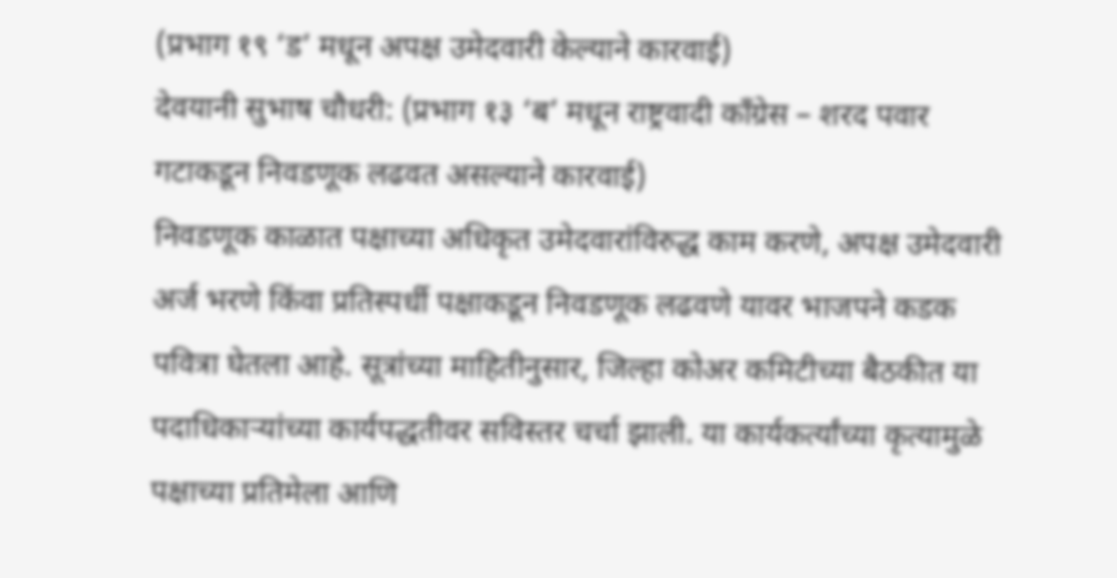(प्रभाग १९ ‘ड’ मधून अपक्ष उमेदवारी केल्याने कारवाई)
देवयानी सुभाष चौधरी: (प्रभाग १३ ‘ब’ मधून राष्ट्रवादी काँग्रेस – शरद पवार गटाकडून निवडणूक लढवत असल्याने कारवाई)
निवडणूक काळात पक्षाच्या अधिकृत उमेदवारांविरुद्ध काम करणे, अपक्ष उमेदवारी अर्ज भरणे किंवा प्रतिस्पर्धी पक्षाकडून निवडणूक लढवणे यावर भाजपने कडक पवित्रा घेतला आहे. सूत्रांच्या माहितीनुसार, जिल्हा कोअर कमिटीच्या बैठकीत या पदाधिकाऱ्यांच्या कार्यपद्धतीवर सविस्तर चर्चा झाली. या कार्यकर्त्यांच्या कृत्यामुळे पक्षाच्या प्रतिमेला आणि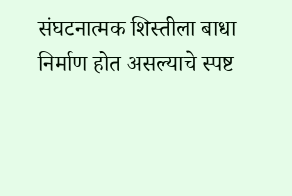संघटनात्मक शिस्तीला बाधा निर्माण होत असल्याचे स्पष्ट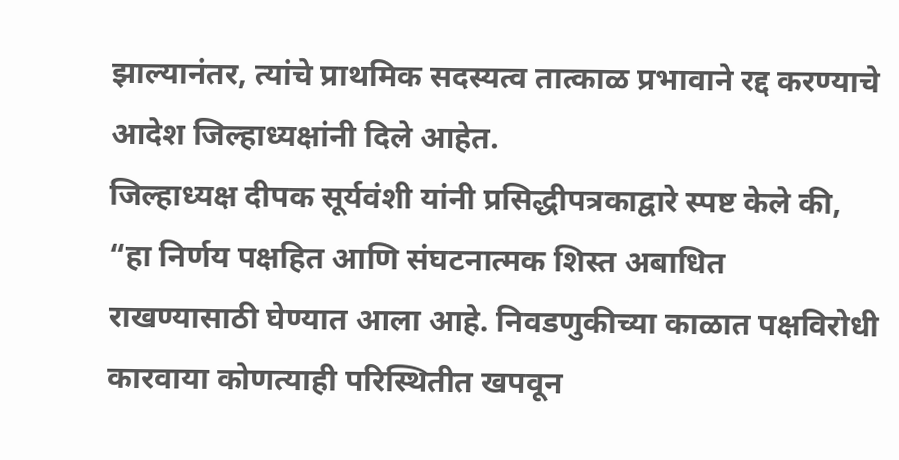झाल्यानंतर, त्यांचे प्राथमिक सदस्यत्व तात्काळ प्रभावाने रद्द करण्याचे आदेश जिल्हाध्यक्षांनी दिले आहेत.
जिल्हाध्यक्ष दीपक सूर्यवंशी यांनी प्रसिद्धीपत्रकाद्वारे स्पष्ट केले की, “हा निर्णय पक्षहित आणि संघटनात्मक शिस्त अबाधित राखण्यासाठी घेण्यात आला आहे. निवडणुकीच्या काळात पक्षविरोधी कारवाया कोणत्याही परिस्थितीत खपवून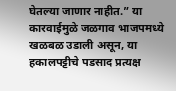घेतल्या जाणार नाहीत.” या कारवाईमुळे जळगाव भाजपमध्ये खळबळ उडाली असून, या हकालपट्टीचे पडसाद प्रत्यक्ष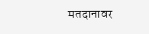मतदानावर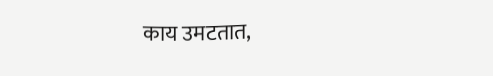काय उमटतात,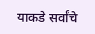याकडे सर्वांचे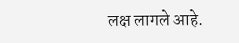लक्ष लागले आहे.